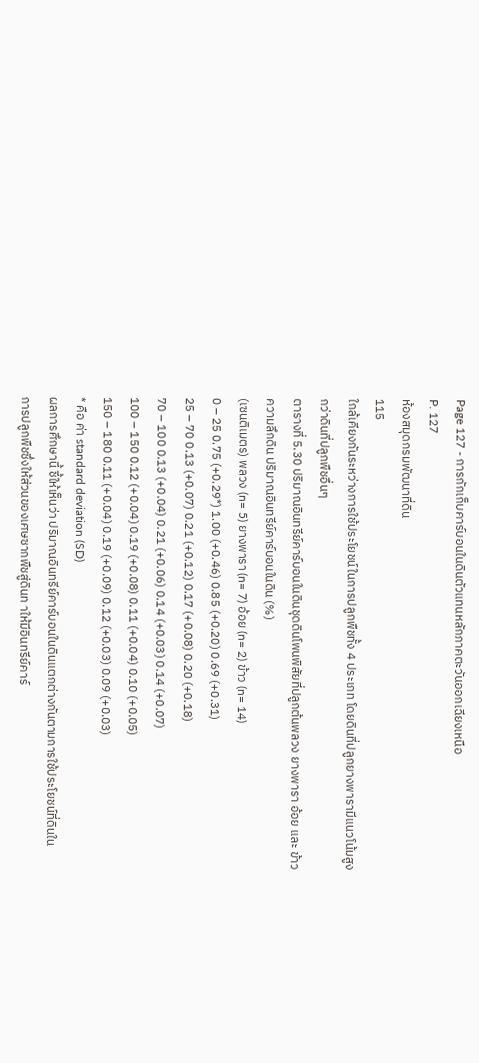Page 127 - การกักเก็บคาร์บอนในดินตัวแทนหลักภาคตะวันออกเฉียงเหนือ
P. 127
ห้องสมุดกรมพัฒนาที่ดิน
115
ใกล้เคียงกันระหว่างการใช้ประโยชน์ในการปลูกพืชทั้ง 4 ประเภท โดยดินที่ปลูกยางพารามีแนวโน้มสูง
กว่าดินที่ปลูกพืชอื่นๆ
ตารางที่ 5.30 ปริมาณอินทรีย์คาร์บอนในดินชุดดินโพนพิสัยที่ปลูกต้นพลวง ยางพารา อ้อย และ ข้าว
ความลึกดิน ปริมาณอินทรีย์คาร์บอนในดิน (%)
(เซนติเมตร) พลวง (n= 5) ยางพารา (n= 7) อ้อย (n= 2) ข้าว (n= 14)
0 – 25 0.75 (+0.29*) 1.00 (+0.46) 0.85 (+0.20) 0.69 (+0.31)
25 – 70 0.13 (+0.07) 0.21 (+0.12) 0.17 (+0.08) 0.20 (+0.18)
70 – 100 0.13 (+0.04) 0.21 (+0.06) 0.14 (+0.03) 0.14 (+0.07)
100 – 150 0.12 (+0.04) 0.19 (+0.08) 0.11 (+0.04) 0.10 (+0.05)
150 – 180 0.11 (+0.04) 0.19 (+0.09) 0.12 (+0.03) 0.09 (+0.03)
* คือ ค่า standard deviation (SD)
ผลการศึกษานี้ ชี้ให้เห็นว่า ปริมาณอินทรีย์คาร์บอนในดินแตกต่างกันตามการใช้ประโยชน์ที่ดินใน
การปลูกพืชซึ่งให้ส่วนของเศษซากพืชสู่ดินท าให้มีอินทรีย์คาร์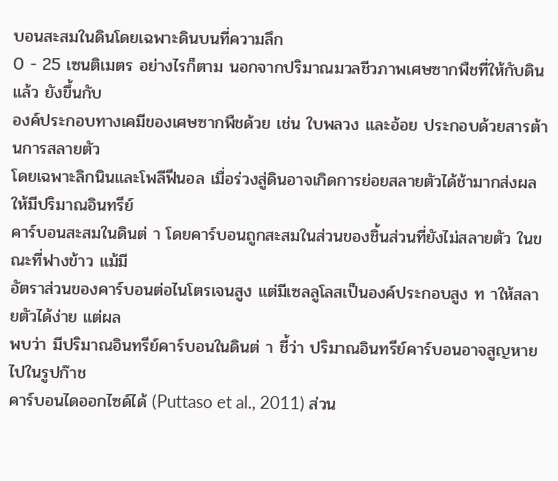บอนสะสมในดินโดยเฉพาะดินบนที่ความลึก
0 - 25 เซนติเมตร อย่างไรก็ตาม นอกจากปริมาณมวลชีวภาพเศษซากพืชที่ให้กับดินแล้ว ยังขึ้นกับ
องค์ประกอบทางเคมีของเศษซากพืชด้วย เช่น ใบพลวง และอ้อย ประกอบด้วยสารต้านการสลายตัว
โดยเฉพาะลิกนินและโพลีฟีนอล เมื่อร่วงสู่ดินอาจเกิดการย่อยสลายตัวได้ช้ามากส่งผลให้มีปริมาณอินทรีย์
คาร์บอนสะสมในดินต่ า โดยคาร์บอนถูกสะสมในส่วนของชิ้นส่วนที่ยังไม่สลายตัว ในขณะที่ฟางข้าว แม้มี
อัตราส่วนของคาร์บอนต่อไนโตรเจนสูง แต่มีเซลลูโลสเป็นองค์ประกอบสูง ท าให้สลายตัวได้ง่าย แต่ผล
พบว่า มีปริมาณอินทรีย์คาร์บอนในดินต่ า ชี้ว่า ปริมาณอินทรีย์คาร์บอนอาจสูญหายไปในรูปก๊าช
คาร์บอนไดออกไซด์ได้ (Puttaso et al., 2011) ส่วน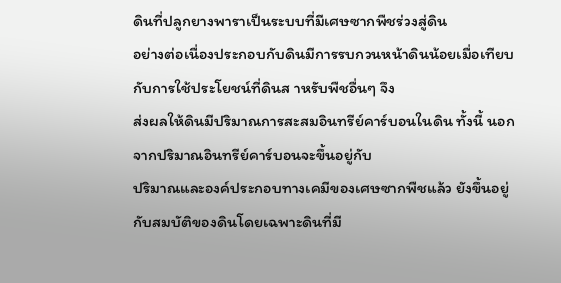ดินที่ปลูกยางพาราเป็นระบบที่มีเศษซากพืชร่วงสู่ดิน
อย่างต่อเนื่องประกอบกับดินมีการรบกวนหน้าดินน้อยเมื่อเทียบกับการใช้ประโยชน์ที่ดินส าหรับพืชอื่นๆ จึง
ส่งผลให้ดินมีปริมาณการสะสมอินทรีย์คาร์บอนในดิน ทั้งนี้ นอกจากปริมาณอินทรีย์คาร์บอนจะขึ้นอยู่กับ
ปริมาณและองค์ประกอบทางเคมีของเศษซากพืชแล้ว ยังขึ้นอยู่กับสมบัติของดินโดยเฉพาะดินที่มี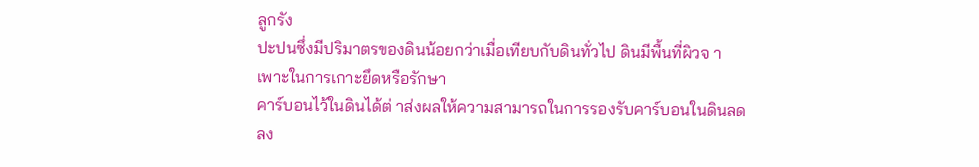ลูกรัง
ปะปนซึ่งมีปริมาตรของดินน้อยกว่าเมื่อเทียบกับดินทั่วไป ดินมีพื้นที่ผิวจ าเพาะในการเกาะยึดหรือรักษา
คาร์บอนไว้ในดินได้ต่ าส่งผลให้ความสามารถในการรองรับคาร์บอนในดินลดลง